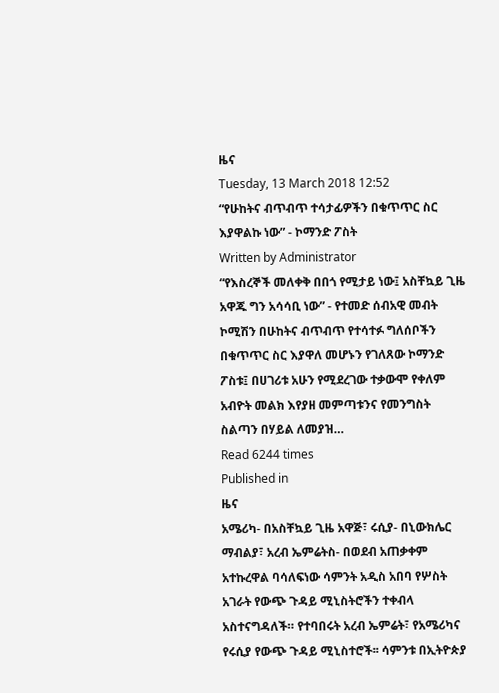ዜና
Tuesday, 13 March 2018 12:52
“የሁከትና ብጥብጥ ተሳታፊዎችን በቁጥጥር ስር እያዋልኩ ነው” - ኮማንድ ፖስት
Written by Administrator
“የእስረኞች መለቀቅ በበጎ የሚታይ ነው፤ አስቸኳይ ጊዜ አዋጁ ግን አሳሳቢ ነው” - የተመድ ሰብአዊ መብት ኮሚሽን በሁከትና ብጥብጥ የተሳተፉ ግለሰቦችን በቁጥጥር ስር እያዋለ መሆኑን የገለጸው ኮማንድ ፖስቱ፤ በሀገሪቱ አሁን የሚደረገው ተቃውሞ የቀለም አብዮት መልክ እየያዘ መምጣቱንና የመንግስት ስልጣን በሃይል ለመያዝ…
Read 6244 times
Published in
ዜና
አሜሪካ- በአስቸኳይ ጊዜ አዋጅ፣ ሩሲያ- በኒውክሌር ማብልያ፣ አረብ ኤምሬትስ- በወደብ አጠቃቀም አተኩረዋል ባሳለፍነው ሳምንት አዲስ አበባ የሦስት አገራት የውጭ ጉዳይ ሚኒስትሮችን ተቀብላ አስተናግዳለች። የተባበሩት አረብ ኤምሬት፣ የአሜሪካና የሩሲያ የውጭ ጉዳይ ሚኒስተሮች፡፡ ሳምንቱ በኢትዮጵያ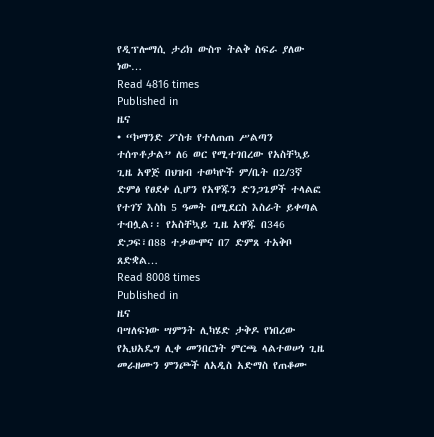የዲፕሎማሲ ታሪክ ውስጥ ትልቅ ስፍራ ያለው ነው…
Read 4816 times
Published in
ዜና
• “ኮማንድ ፖስቱ የተለጠጠ ሥልጣን ተሰጥቶታል” ለ6 ወር የሚተገበረው የአስቸኳይ ጊዜ አዋጅ በህዝብ ተወካዮች ም/ቤት በ2/3ኛ ድምፅ የፀደቀ ሲሆን የአዋጁን ድንጋጌዎች ተላልፎ የተገኘ እስከ 5 ዓመት በሚደርስ እስራት ይቀጣል ተብሏል፡፡ የአስቸኳይ ጊዜ አዋጁ በ346 ድጋፍ፣በ88 ተቃውሞና በ7 ድምጸ ተአቅቦ ጸድቋል…
Read 8008 times
Published in
ዜና
ባሣለፍነው ሣምንት ሊካሄድ ታቅዶ የነበረው የኢህአዴግ ሊቀ መንበርነት ምርጫ ላልተወሠነ ጊዜ መራዘሙን ምንጮች ለአዲስ አድማስ የጠቆሙ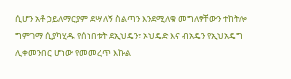ሲሆን አቶ ኃይለማርያም ደሣለኝ ስልጣን እንደሚለቁ መግለፃቸውን ተከትሎ ግምገማ ሲያካሂዱ የሰነበቱት ደኢህዴን፣ ኦህዴድ እና ብአዴን የኢህአዴግ ሊቀመንበር ሆነው የመመረጥ እኩል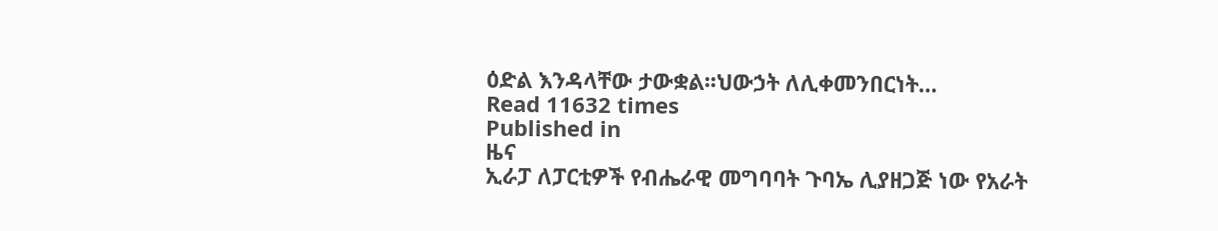ዕድል እንዳላቸው ታውቋል፡፡ህውኃት ለሊቀመንበርነት…
Read 11632 times
Published in
ዜና
ኢራፓ ለፓርቲዎች የብሔራዊ መግባባት ጉባኤ ሊያዘጋጅ ነው የአራት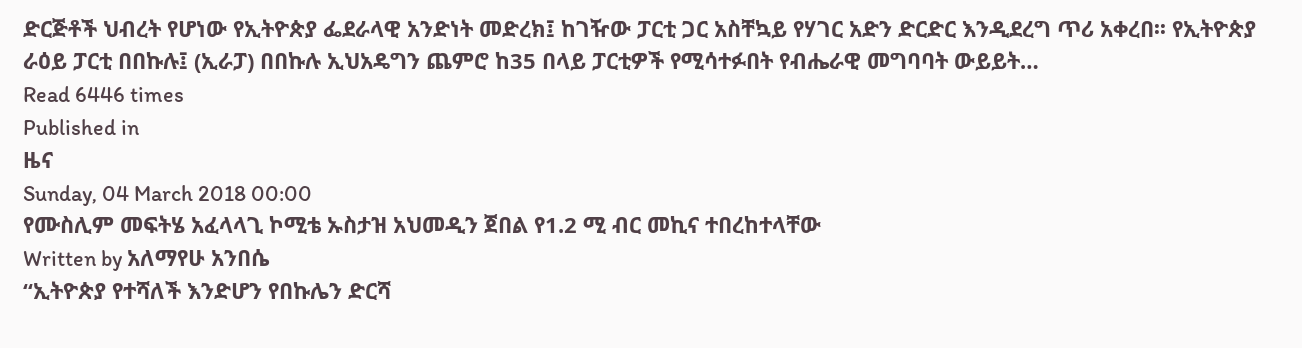ድርጅቶች ህብረት የሆነው የኢትዮጵያ ፌደራላዊ አንድነት መድረክ፤ ከገዥው ፓርቲ ጋር አስቸኳይ የሃገር አድን ድርድር እንዲደረግ ጥሪ አቀረበ፡፡ የኢትዮጵያ ራዕይ ፓርቲ በበኩሉ፤ (ኢራፓ) በበኩሉ ኢህአዴግን ጨምሮ ከ35 በላይ ፓርቲዎች የሚሳተፉበት የብሔራዊ መግባባት ውይይት…
Read 6446 times
Published in
ዜና
Sunday, 04 March 2018 00:00
የሙስሊም መፍትሄ አፈላላጊ ኮሚቴ ኡስታዝ አህመዲን ጀበል የ1.2 ሚ ብር መኪና ተበረከተላቸው
Written by አለማየሁ አንበሴ
“ኢትዮጵያ የተሻለች እንድሆን የበኩሌን ድርሻ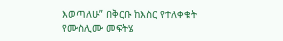እወጣለሁ” በቅርቡ ከእስር የተለቀቁት የሙስሊሙ መፍትሄ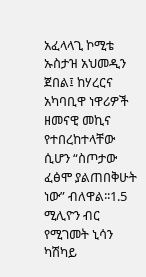አፈላላጊ ኮሚቴ ኡስታዝ አህመዲን ጀበል፤ ከሃረርና አካባቢዋ ነዋሪዎች ዘመናዊ መኪና የተበረከተላቸው ሲሆን “ስጦታው ፈፅሞ ያልጠበቅሁት ነው” ብለዋል፡፡1.5 ሚሊዮን ብር የሚገመት ኒሳን ካሽካይ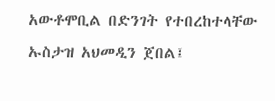አውቶሞቢል በድንገት የተበረከተላቸው ኡስታዝ አህመዲን ጀበል፤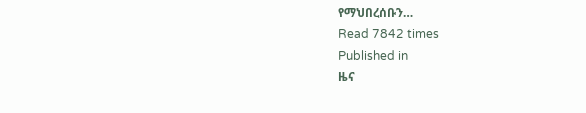የማህበረሰቡን…
Read 7842 times
Published in
ዜና